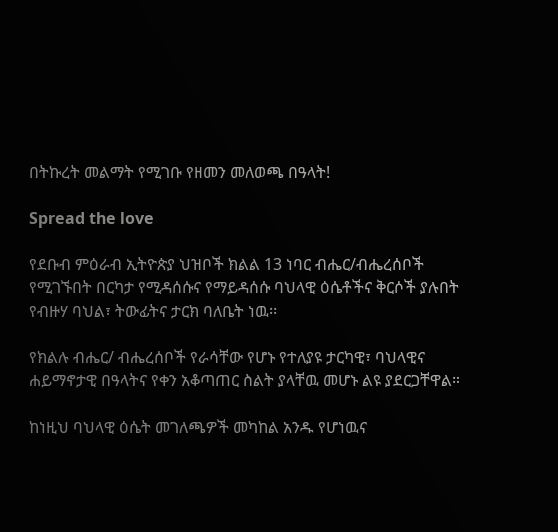በትኩረት መልማት የሚገቡ የዘመን መለወጫ በዓላት!

Spread the love

የደቡብ ምዕራብ ኢትዮጵያ ህዝቦች ክልል 13 ነባር ብሔር/ብሔረሰቦች የሚገኙበት በርካታ የሚዳሰሱና የማይዳሰሱ ባህላዊ ዕሴቶችና ቅርሶች ያሉበት የብዙሃ ባህል፣ ትውፊትና ታርክ ባለቤት ነዉ፡፡

የክልሉ ብሔር/ ብሔረሰቦች የራሳቸው የሆኑ የተለያዩ ታርካዊ፣ ባህላዊና ሐይማኖታዊ በዓላትና የቀን አቆጣጠር ስልት ያላቸዉ መሆኑ ልዩ ያደርጋቸዋል።

ከነዚህ ባህላዊ ዕሴት መገለጫዎች መካከል አንዱ የሆነዉና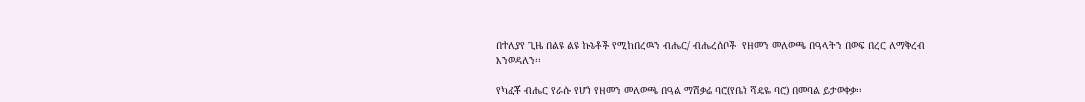በተለያየ ጊዜ በልዩ ልዩ ኩኔቶች የሚከበረዉን ብሔር/ ብሔረሰቦች  የዘመን መለወጫ በዓላትን በወፍ በረር ለማቅረብ እንወዳለን፡፡

የካፈቾ ብሔር የራሱ የሆነ የዘመን መለወጫ በዓል ማሽቃሬ ባሮ(የቤነ ሻዴዬ ባሮ) በመባል ይታወቀቃ፡፡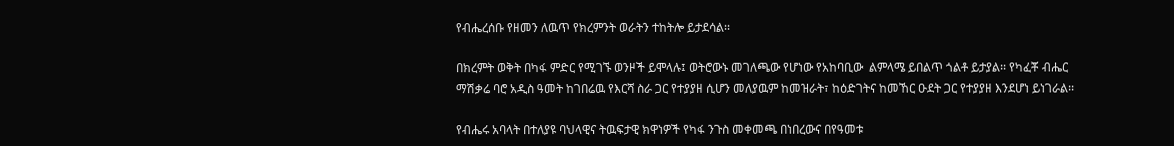የብሔረሰቡ የዘመን ለዉጥ የክረምንት ወራትን ተከትሎ ይታደሳል፡፡

በክረምት ወቅት በካፋ ምድር የሚገኙ ወንዞች ይሞላሉ፤ ወትሮውኑ መገለጫው የሆነው የአከባቢው  ልምላሜ ይበልጥ ጎልቶ ይታያል፡፡ የካፈቾ ብሔር ማሽቃሬ ባሮ አዲስ ዓመት ከገበሬዉ የእርሻ ስራ ጋር የተያያዘ ሲሆን መለያዉም ከመዝራት፣ ከዕድገትና ከመኸር ዑደት ጋር የተያያዘ እንደሆነ ይነገራል፡፡

የብሔሩ አባላት በተለያዩ ባህላዊና ትዉፍታዊ ክዋነዎች የካፋ ንጉስ መቀመጫ በነበረውና በየዓመቱ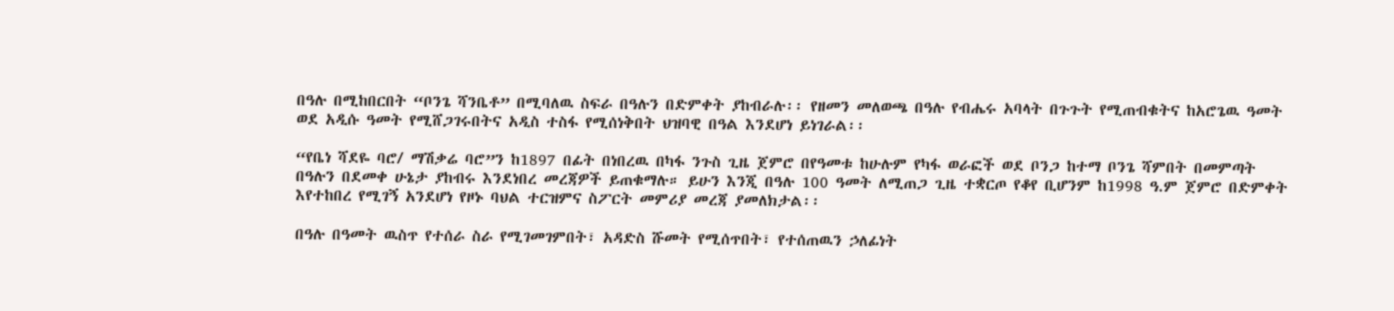በዓሉ በሚከበርበት “ቦንጌ ሻንቤቶ” በሚባለዉ ስፍራ በዓሉን በድምቀት ያከብራሉ፡፡ የዘመን መለወጫ በዓሉ የብሔሩ አባላት በጉጉት የሚጠብቁትና ከአሮጌዉ ዓመት ወደ አዲሱ ዓመት የሚሸጋገሩበትና አዲስ ተስፋ የሚሰነቅበት ህዝባዊ በዓል እንደሆነ ይነገራል፡፡

“የቤነ ሻደዬ ባሮ/ ማሽቃሬ ባሮ”ን ከ1897 በፊት በነበረዉ በካፋ ንጉስ ጊዜ ጀምሮ በየዓመቱ ከሁሉም የካፋ ወራፎች ወደ ቦንጋ ከተማ ቦንጌ ሻምበት በመምጣት በዓሉን በደመቀ ሁኔታ ያከብሩ እንደነበረ መረጃዎች ይጠቁማሉ። ይሁን እንጂ በዓሉ 100 ዓመት ለሚጠጋ ጊዜ ተቋርጦ የቆየ ቢሆንም ከ1998 ዓ.ም ጀምሮ በድምቀት እየተከበረ የሚገኝ አንደሆነ የዞኑ ባህል ተርዝምና ስፖርት መምሪያ መረጃ ያመለክታል፡፡

በዓሉ በዓመት ዉስጥ የተሰራ ስራ የሚገመገምበት፣ አዳድስ ሹመት የሚሰጥበት፣ የተሰጠዉን ኃለፊነት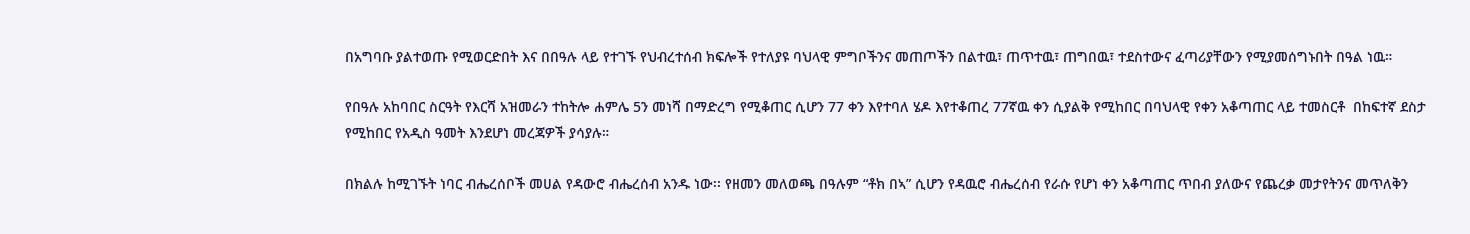በአግባቡ ያልተወጡ የሚወርድበት እና በበዓሉ ላይ የተገኙ የህብረተሰብ ክፍሎች የተለያዩ ባህላዊ ምግቦችንና መጠጦችን በልተዉ፣ ጠጥተዉ፣ ጠግበዉ፣ ተደስተውና ፈጣሪያቸውን የሚያመሰግኑበት በዓል ነዉ።

የበዓሉ አከባበር ስርዓት የእርሻ አዝመራን ተከትሎ ሐምሌ 5ን መነሻ በማድረግ የሚቆጠር ሲሆን 77 ቀን እየተባለ ሄዶ እየተቆጠረ 77ኛዉ ቀን ሲያልቅ የሚከበር በባህላዊ የቀን አቆጣጠር ላይ ተመስርቶ  በከፍተኛ ደስታ የሚከበር የአዲስ ዓመት እንደሆነ መረጃዎች ያሳያሉ።

በክልሉ ከሚገኙት ነባር ብሔረሰቦች መሀል የዳውሮ ብሔረሰብ አንዱ ነው፡፡ የዘመን መለወጫ በዓሉም “ቶክ በኣ” ሲሆን የዳዉሮ ብሔረሰብ የራሱ የሆነ ቀን አቆጣጠር ጥበብ ያለውና የጨረቃ መታየትንና መጥለቅን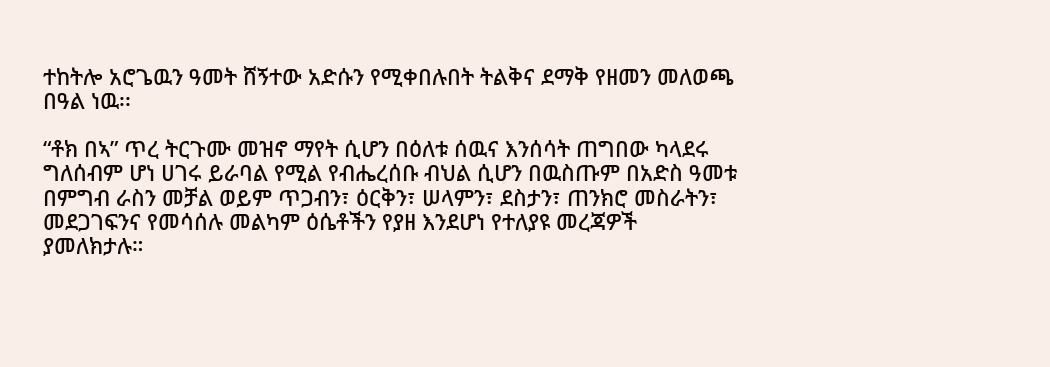ተከትሎ አሮጌዉን ዓመት ሸኝተው አድሱን የሚቀበሉበት ትልቅና ደማቅ የዘመን መለወጫ በዓል ነዉ፡፡

“ቶክ በኣ” ጥረ ትርጉሙ መዝኖ ማየት ሲሆን በዕለቱ ሰዉና እንሰሳት ጠግበው ካላደሩ ግለሰብም ሆነ ሀገሩ ይራባል የሚል የብሔረሰቡ ብህል ሲሆን በዉስጡም በአድስ ዓመቱ በምግብ ራስን መቻል ወይም ጥጋብን፣ ዕርቅን፣ ሠላምን፣ ደስታን፣ ጠንክሮ መስራትን፣ መደጋገፍንና የመሳሰሉ መልካም ዕሴቶችን የያዘ እንደሆነ የተለያዩ መረጃዎች ያመለክታሉ።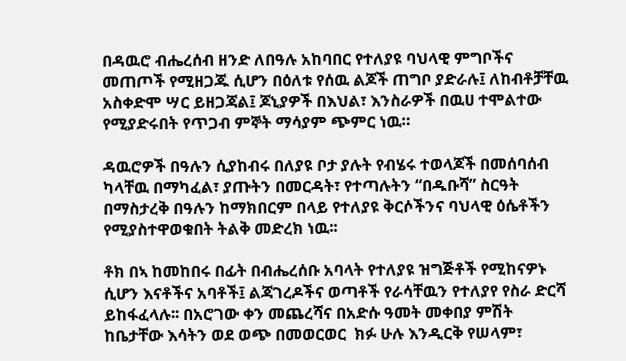በዳዉሮ ብሔረሰብ ዘንድ ለበዓሉ አከባበር የተለያዩ ባህላዊ ምግቦችና መጠጦች የሚዘጋጁ ሲሆን በዕለቱ የሰዉ ልጆች ጠግቦ ያድራሉ፤ ለከብቶቻቸዉ አስቀድሞ ሣር ይዘጋጃል፤ ጆኒያዎች በእህል፣ እንስራዎች በዉሀ ተሞልተው የሚያድሩበት የጥጋብ ምኞት ማሳያም ጭምር ነዉ።

ዳዉሮዎች በዓሉን ሲያከብሩ በለያዩ ቦታ ያሉት የብሄሩ ተወላጆች በመሰባሰብ ካላቸዉ በማካፈል፣ ያጡትን በመርዳት፣ የተጣሉትን “በዱቡሻ” ስርዓት በማስታረቅ በዓሉን ከማክበርም በላይ የተለያዩ ቅርሶችንና ባህላዊ ዕሴቶችን የሚያስተዋወቁበት ትልቅ መድረክ ነዉ፡፡

ቶክ በኣ ከመከበሩ በፊት በብሔረሰቡ አባላት የተለያዩ ዝግጅቶች የሚከናዎኑ ሲሆን እናቶችና አባቶች፤ ልጃገረዶችና ወጣቶች የራሳቸዉን የተለያየ የስራ ድርሻ ይከፋፈላሉ፡፡ በአሮገው ቀን መጨረሻና በአድሱ ዓመት መቀበያ ምሽት ከቤታቸው እሳትን ወደ ወጭ በመወርወር  ክፉ ሁሉ እንዲርቅ የሠላም፣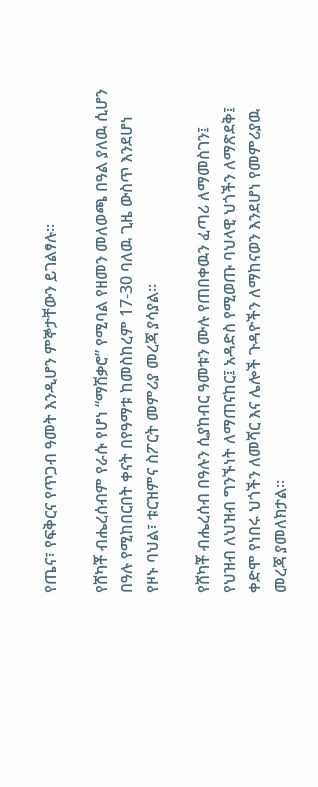የጤና፣ የፍቅርና የጥጋብ ዓመት እንዲሆን ምኞታቸውን ይገልፃሉ።

የሸካቾ ብሔረሰብም የራሱ የሆነ “ማሽቃሮ” የሚባል የዘመን መለወጫ በዓል ያለዉ ሲሆን በዓሉ የሚከበርበት ቀናት በየዓማቱ ከመስከረም 17-30 ባለዉ ጊዜ ውስጥ እንደሆነ የዞኑ ባህል፣ ቱርዝምና ስፖርት መምሪያ መረጃ ያሳያል፡፡

የሸካቾ ብሔረሰብ በዓሉን ሲያከብር ዓመቱን ሙሉ የጠበቀዉን ፈጣሪ ለማመስገን፤ የህዝብ ለህዝብ ግንኙነት ለማጠናከር፤ አዳድስ የሚወጡ ባህላዊ ህጎችን ለማጽደቅ፤ ቀድሞ የነበሩ ህጎችን ለመሻር እና ሌሎች ጉዳዮችን ለማከናወን እንደሆነ የመምሪያዉ መረጃ ያመለክታል፡፡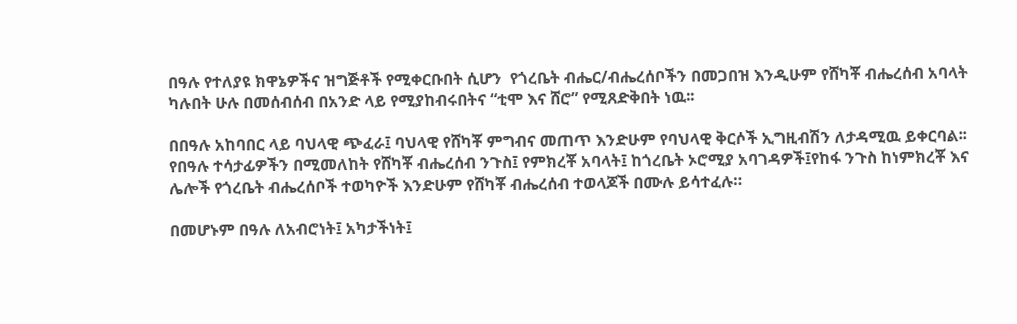በዓሉ የተለያዩ ክዋኔዎችና ዝግጅቶች የሚቀርቡበት ሲሆን  የጎረቤት ብሔር/ብሔረሰቦችን በመጋበዝ እንዲሁም የሸካቾ ብሔረሰብ አባላት ካሉበት ሁሉ በመሰብሰብ በአንድ ላይ የሚያከብሩበትና “ቲሞ እና ሸሮ” የሚጸድቅበት ነዉ፡፡

በበዓሉ አከባበር ላይ ባህላዊ ጭፈራ፤ ባህላዊ የሸካቾ ምግብና መጠጥ እንድሁም የባህላዊ ቅርሶች ኢግዚብሽን ለታዳሚዉ ይቀርባል፡፡  የበዓሉ ተሳታፊዎችን በሚመለከት የሸካቾ ብሔረሰብ ንጉስ፤ የምክረቾ አባላት፤ ከጎረቤት ኦሮሚያ አባገዳዎች፤የከፋ ንጉስ ከነምክረቾ እና ሌሎች የጎረቤት ብሔረሰቦች ተወካዮች እንድሁም የሸካቾ ብሔረሰብ ተወላጆች በሙሉ ይሳተፈሉ።

በመሆኑም በዓሉ ለአብሮነት፤ አካታችነት፤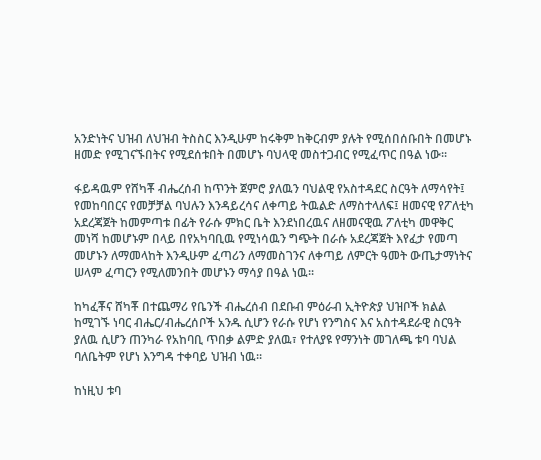አንድነትና ህዝብ ለህዝብ ትስስር እንዲሁም ከሩቅም ከቅርብም ያሉት የሚሰበሰቡበት በመሆኑ ዘመድ የሚገናኙበትና የሚደሰቱበት በመሆኑ ባህላዊ መስተጋብር የሚፈጥር በዓል ነው፡፡

ፋይዳዉም የሸካቾ ብሔረሰብ ከጥንት ጀምሮ ያለዉን ባህልዊ የአስተዳደር ስርዓት ለማሳየት፤ የመከባበርና የመቻቻል ባህሉን እንዳይረሳና ለቀጣይ ትዉልድ ለማስተላለፍ፤ ዘመናዊ የፖለቲካ አደረጃጀት ከመምጣቱ በፊት የራሱ ምክር ቤት እንደነበረዉና ለዘመናዊዉ ፖለቲካ መዋቅር መነሻ ከመሆኑም በላይ በየአካባቢዉ የሚነሳዉን ግጭት በራሱ አደረጃጀት እየፈታ የመጣ መሆኑን ለማመላከት እንዲሁም ፈጣሪን ለማመስገንና ለቀጣይ ለምርት ዓመት ውጤታማነትና ሠላም ፈጣርን የሚለመንበት መሆኑን ማሳያ በዓል ነዉ፡፡

ከካፈቾና ሸካቾ በተጨማሪ የቤንች ብሔረሰብ በደቡብ ምዕራብ ኢትዮጵያ ህዝቦች ክልል ከሚገኙ ነባር ብሔር/ብሔረሰቦች አንዱ ሲሆን የራሱ የሆነ የንግስና እና አስተዳደራዊ ስርዓት ያለዉ ሲሆን ጠንካራ የአከባቢ ጥበቃ ልምድ ያለዉ፣ የተለያዩ የማንነት መገለጫ ቱባ ባህል ባለቤትም የሆነ እንግዳ ተቀባይ ህዝብ ነዉ፡፡

ከነዚህ ቱባ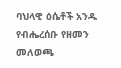ባህላዊ ዕሴቶች አንዱ የብሔረሰቡ የዘመን መለወጫ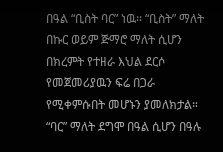በዓል “ቢስት ባር” ነዉ፡፡ “ቢስት” ማለት በኩር ወይም ጅማሮ ማለት ሲሆን በክረምት የተዘራ እህል ደርሶ የመጀመሪያዉን ፍሬ በጋራ የሚቀምሱበት መሆኑን ያመለክታል። “ባር” ማለት ደግሞ በዓል ሲሆን በዓሉ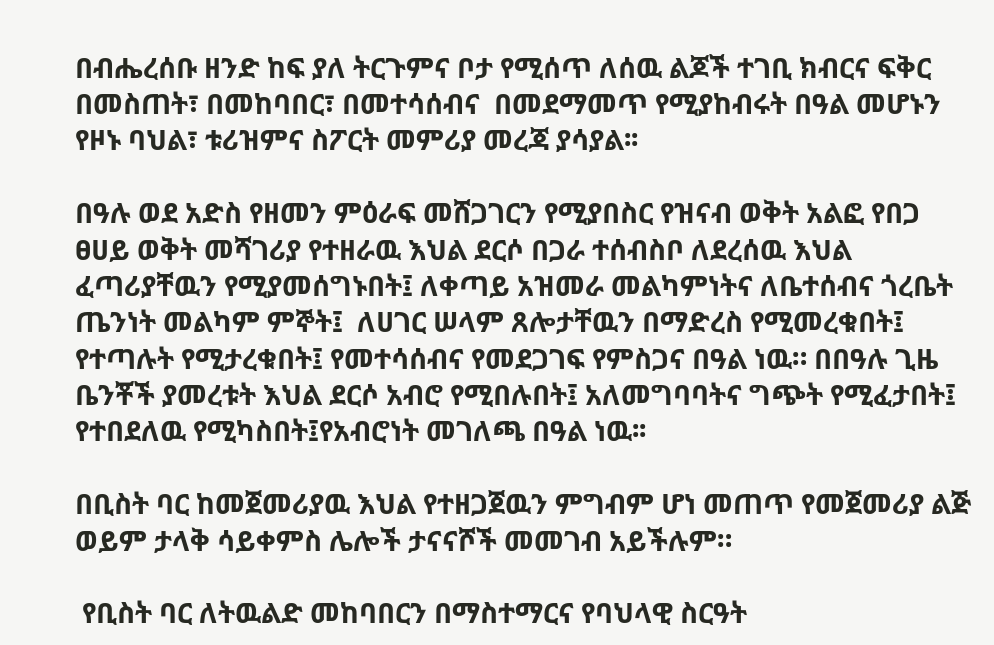በብሔረሰቡ ዘንድ ከፍ ያለ ትርጉምና ቦታ የሚሰጥ ለሰዉ ልጆች ተገቢ ክብርና ፍቅር በመስጠት፣ በመከባበር፣ በመተሳሰብና  በመደማመጥ የሚያከብሩት በዓል መሆኑን የዞኑ ባህል፣ ቱሪዝምና ስፖርት መምሪያ መረጃ ያሳያል፡፡

በዓሉ ወደ አድስ የዘመን ምዕራፍ መሸጋገርን የሚያበስር የዝናብ ወቅት አልፎ የበጋ ፀሀይ ወቅት መሻገሪያ የተዘራዉ እህል ደርሶ በጋራ ተሰብስቦ ለደረሰዉ እህል ፈጣሪያቸዉን የሚያመሰግኑበት፤ ለቀጣይ አዝመራ መልካምነትና ለቤተሰብና ጎረቤት ጤንነት መልካም ምኞት፤  ለሀገር ሠላም ጸሎታቸዉን በማድረስ የሚመረቁበት፤ የተጣሉት የሚታረቁበት፤ የመተሳሰብና የመደጋገፍ የምስጋና በዓል ነዉ። በበዓሉ ጊዜ ቤንቾች ያመረቱት እህል ደርሶ አብሮ የሚበሉበት፤ አለመግባባትና ግጭት የሚፈታበት፤ የተበደለዉ የሚካስበት፤የአብሮነት መገለጫ በዓል ነዉ፡፡

በቢስት ባር ከመጀመሪያዉ እህል የተዘጋጀዉን ምግብም ሆነ መጠጥ የመጀመሪያ ልጅ ወይም ታላቅ ሳይቀምስ ሌሎች ታናናሾች መመገብ አይችሉም።

 የቢስት ባር ለትዉልድ መከባበርን በማስተማርና የባህላዊ ስርዓት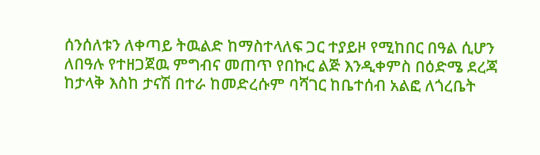ሰንሰለቱን ለቀጣይ ትዉልድ ከማስተላለፍ ጋር ተያይዞ የሚከበር በዓል ሲሆን ለበዓሉ የተዘጋጀዉ ምግብና መጠጥ የበኩር ልጅ እንዲቀምስ በዕድሜ ደረጃ ከታላቅ እስከ ታናሽ በተራ ከመድረሱም ባሻገር ከቤተሰብ አልፎ ለጎረቤት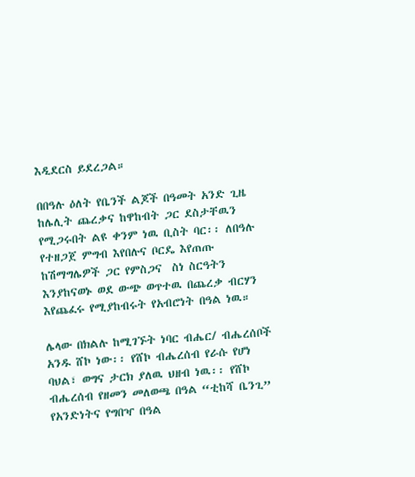እዲደርስ ይደረጋል።

በበዓሉ ዕለት የቤንች ልጆች በዓመት አንድ ጊዜ ከሌሊት ጨረቃና ከዋከብት ጋር ደስታቸዉን የሚጋሩበት ልዩ ቀንም ነዉ ቢስት ባር፡፡ ለበዓሉ የተዘጋጀ ምግብ እየበሉና ቦርዴ እየጠጡ ከሽማግሌዎች ጋር የምስጋና  ስነ ስርዓትን እንያከናወኑ ወደ ውጭ ወጥተዉ በጨረቃ ብርሃን እየጨፈሩ የሚያከብሩት የአብሮነት በዓል ነዉ።

ሌላው በክልሉ ከሚገኙት ነባር ብሔር/ ብሔረሰቦች አንዱ ሸኮ ነው፡፡ የሸኮ ብሔረሰብ የራሱ የሆነ ባህል፣ ወግና ታርክ ያለዉ ህዘብ ነዉ፡፡ የሸኮ ብሔረሰብ የዘመን መለወጫ በዓል “ቲከሻ ቤንጊ” የአንድነትና የግበዣ በዓል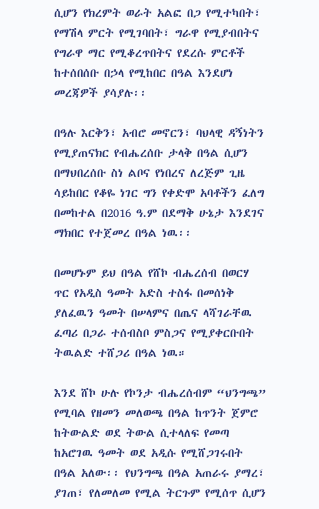ሲሆን የክረምት ወራት አልፎ በጋ የሚተካበት፣ የማሽላ ምርት የሚገባበት፣ ግራዋ የሚያብበትና የግራዋ ማር የሚቆረጥበትና የደረሱ ምርቶች ከተሰበሰቡ በኃላ የሚከበር በዓል እንደሆነ መረጃዎች ያሳያሉ፡፡

በዓሉ እርቅን፣ አብሮ መኖርን፣ ባህላዊ ዳኝነትን  የሚያጠናክር የብሔረሰቡ ታላቅ በዓል ሲሆን በማህበረሰቡ ስነ ልቦና የነበረና ለረጅም ጊዜ ሳይከበር የቆዬ ነገር ግን የቀድሞ አባቶችን ፈለግ በመከተል በ2016 ዓ.ም በደማቅ ሁኔታ እንደገና ማክበር የተጀመረ በዓል ነዉ፡፡

በመሆኑም ይህ በዓል የሸኮ ብሔረሰብ በወርሃ ጥር የአዲስ ዓመት አድስ ተስፋ በመሰነቅ ያለፈዉን ዓመት በሠላምና በጤና ላሻገራቸዉ ፈጣሪ በጋራ ተሰብስቦ ምስጋና የሚያቀርቡበት ትዉልድ ተሸጋሪ በዓል ነዉ።

እንደ ሸኮ ሁሉ የኮንታ ብሔረሰብም “ህንግጫ” የሚባል የዘመን መለወጫ በዓል ከጥንት ጀምሮ ከትውልድ ወደ ትውል ሲተላለፍ የመጣ ከአሮገዉ ዓመት ወደ አዲሱ የሚሸጋገሩበት  በዓል አለው፡፡ የህንግጫ በዓል አጠራሩ ያማረ፣ ያገጠ፣ የለመለመ የሚል ትርጉም የሚሰጥ ሲሆን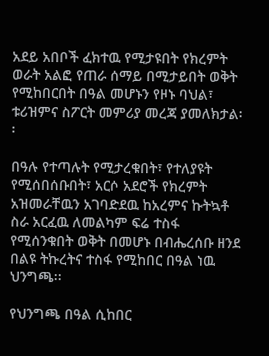አደይ አበቦች ፈክተዉ የሚታዩበት የክረምት ወራት አልፎ የጠራ ሰማይ በሚታይበት ወቅት የሚከበርበት በዓል መሆኑን የዞኑ ባህል፣ ቱሪዝምና ስፖርት መምሪያ መረጃ ያመለክታል፡፡

በዓሉ የተጣሉት የሚታረቁበት፣ የተለያዩት የሚሰበሰቡበት፣ አርሶ አደሮች የክረምት አዝመራቸዉን አገባድደዉ ከአረምና ኩትኳቶ ስራ አርፈዉ ለመልካም ፍሬ ተስፋ የሚሰንቁበት ወቅት በመሆኑ በብሔረሰቡ ዘንደ በልዩ ትኩረትና ተስፋ የሚከበር በዓል ነዉ ህንግጫ፡፡

የህንግጫ በዓል ሲከበር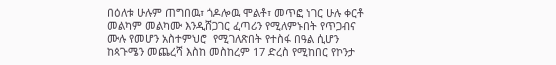በዕለቱ ሁሉም ጠግበዉ፣ ጎዶሎዉ ሞልቶ፣ መጥፎ ነገር ሁሉ ቀርቶ መልካም መልካሙ እንዲሸጋገር ፈጣሪን የሚለምኑበት የጥጋብና ሙሉ የመሆን አስተምህሮ  የሚገለጽበት የተስፋ በዓል ሲሆን ከጳጉሜን መጨረሻ እስከ መስከረም 17 ድረስ የሚከበር የኮንታ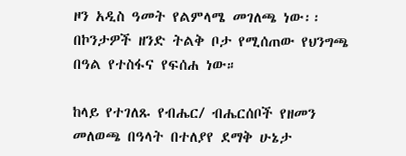ዞን አዲስ ዓመት የልምላሜ መገለጫ ነው፡፡ በኮንታዎች ዘንድ ትልቅ ቦታ የሚሰጠው የህንግጫ በዓል የተስፋና የፍሰሐ ነው።

ከላይ የተገለጹ የብሔር/ ብሔርሰቦች የዘመን መለወጫ በዓላት በተለያየ ደማቅ ሁኔታ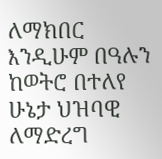ለማክበር እንዲሁም በዓሉን ከወትሮ በተለየ ሁኔታ ህዝባዊ ለማድረግ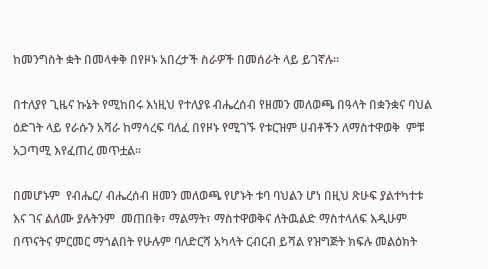ከመንግስት ቋት በመላቀቅ በየዞኑ አበረታች ስራዎች በመሰራት ላይ ይገኛሉ።

በተለያየ ጊዜና ኩኔት የሚከበሩ እነዚህ የተለያዩ ብሔረሰብ የዘመን መለወጫ በዓላት በቋንቋና ባህል ዕድገት ላይ የራሱን አሻራ ከማሳረፍ ባለፈ በየዞኑ የሚገኙ የቱርዝም ሀብቶችን ለማስተዋወቅ  ምቹ አጋጣሚ እየፈጠረ መጥቷል፡፡

በመሆኑም  የብሔር/ ብሔረሰብ ዘመን መለወጫ የሆኑት ቱባ ባህልን ሆነ በዚህ ጽሁፍ ያልተካተቱ እና ገና ልለሙ ያሉትንም  መጠበቅ፣ ማልማት፣ ማስተዋወቅና ለትዉልድ ማስተላለፍ እዲሁም በጥናትና ምርመር ማጎልበት የሁሉም ባለድርሻ አካላት ርብርብ ይሻል የዝግጅት ክፍሉ መልዕክት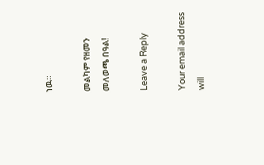ነዉ።

መልካም የዘመን መለወጫ በዓል!

Leave a Reply

Your email address will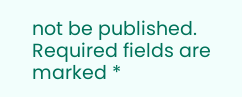not be published. Required fields are marked *